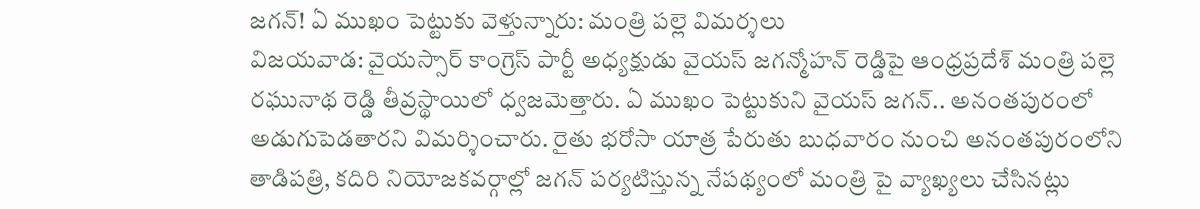జగన్! ఏ ముఖం పెట్టుకు వెళ్తున్నారు: మంత్రి పల్లె విమర్శలు
విజయవాడ: వైయస్సార్ కాంగ్రెస్ పార్టీ అధ్యక్షుడు వైయస్ జగన్మోహన్ రెడ్డిపై ఆంధ్రప్రదేశ్ మంత్రి పల్లె రఘునాథ రెడ్డి తీవ్రస్థాయిలో ధ్వజమెత్తారు. ఏ ముఖం పెట్టుకుని వైయస్ జగన్.. అనంతపురంలో అడుగుపెడతారని విమర్శించారు. రైతు భరోసా యాత్ర పేరుతు బుధవారం నుంచి అనంతపురంలోని తాడిపత్రి, కదిరి నియోజకవర్గాల్లో జగన్ పర్యటిస్తున్న నేపథ్యంలో మంత్రి పై వ్యాఖ్యలు చేసినట్లు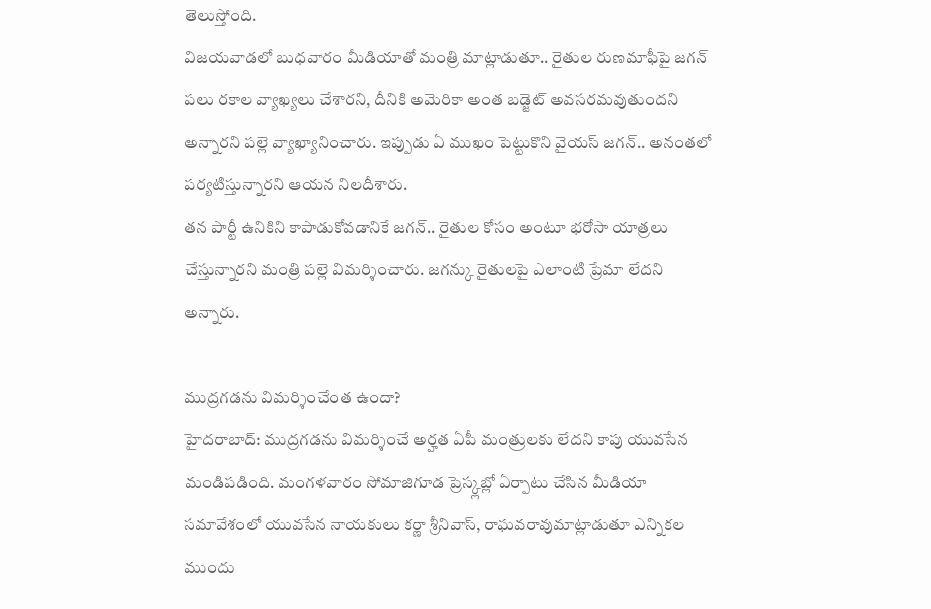తెలుస్తోంది.
విజయవాడలో బుధవారం మీడియాతో మంత్రి మాట్లాడుతూ.. రైతుల రుణమాఫీపై జగన్ పలు రకాల వ్యాఖ్యలు చేశారని, దీనికి అమెరికా అంత బడ్జెట్ అవసరమవుతుందని అన్నారని పల్లె వ్యాఖ్యానించారు. ఇప్పుడు ఏ ముఖం పెట్టుకొని వైయస్ జగన్.. అనంతలో పర్యటిస్తున్నారని ఆయన నిలదీశారు.
తన పార్టీ ఉనికిని కాపాడుకోవడానికే జగన్.. రైతుల కోసం అంటూ భరోసా యాత్రలు చేస్తున్నారని మంత్రి పల్లె విమర్శించారు. జగన్కు రైతులపై ఎలాంటి ప్రేమా లేదని అన్నారు.

ముద్రగడను విమర్శించేంత ఉందా?
హైదరాబాద్: ముద్రగడను విమర్శించే అర్హత ఏపీ మంత్రులకు లేదని కాపు యువసేన మండిపడింది. మంగళవారం సోమాజిగూడ ప్రెస్క్లబ్లో ఏర్పాటు చేసిన మీడియా సమావేశంలో యువసేన నాయకులు కర్ణా శ్రీనివాస్, రాఘవరావుమాట్లాడుతూ ఎన్నికల ముందు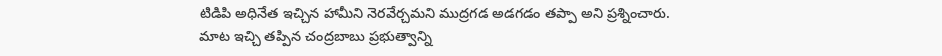టిడిపి అధినేత ఇచ్చిన హామీని నెరవేర్చమని ముద్రగడ అడగడం తప్పా అని ప్రశ్నించారు.
మాట ఇచ్చి తప్పిన చంద్రబాబు ప్రభుత్వాన్ని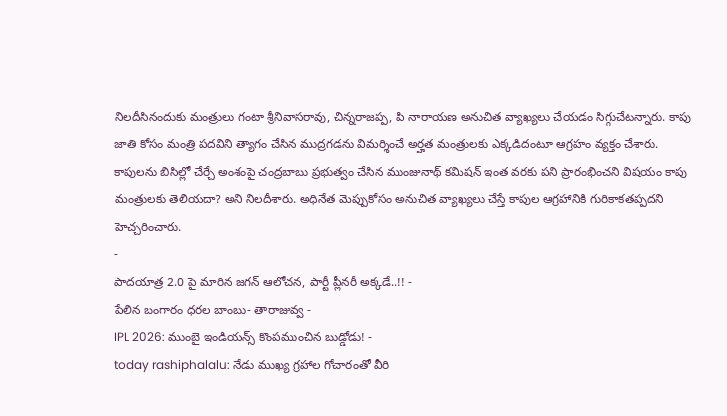నిలదీసినందుకు మంత్రులు గంటా శ్రీనివాసరావు, చిన్నరాజప్ప, పి నారాయణ అనుచిత వ్యాఖ్యలు చేయడం సిగ్గుచేటన్నారు. కాపు జాతి కోసం మంత్రి పదవిని త్యాగం చేసిన ముద్రగడను విమర్శించే అర్హత మంత్రులకు ఎక్కడిదంటూ ఆగ్రహం వ్యక్తం చేశారు.
కాపులను బిసిల్లో చేర్చే అంశంపై చంద్రబాబు ప్రభుత్వం చేసిన ముంజునాథ్ కమిషన్ ఇంత వరకు పని ప్రారంభించని విషయం కాపు మంత్రులకు తెలియదా? అని నిలదీశారు. అధినేత మెప్పుకోసం అనుచిత వ్యాఖ్యలు చేస్తే కాపుల ఆగ్రహానికి గురికాకతప్పదని హెచ్చరించారు.
-
పాదయాత్ర 2.0 పై మారిన జగన్ ఆలోచన, పార్టీ ప్లీనరీ అక్కడే..!! -
పేలిన బంగారం ధరల బాంబు- తారాజువ్వ -
IPL 2026: ముంబై ఇండియన్స్ కొంపముంచిన బుడ్డోడు! -
today rashiphalalu: నేడు ముఖ్య గ్రహాల గోచారంతో వీరి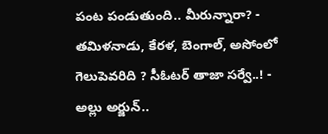పంట పండుతుంది.. మీరున్నారా? -
తమిళనాడు, కేరళ, బెంగాల్, అసోంలో గెలుపెవరిది ? సీఓటర్ తాజా సర్వే..! -
అల్లు అర్జున్..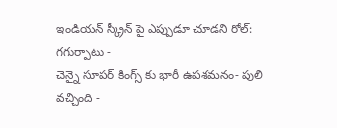ఇండియన్ స్క్రీన్ పై ఎప్పుడూ చూడని రోల్: గగుర్పాటు -
చెన్నై సూపర్ కింగ్స్ కు భారీ ఉపశమనం- పులి వచ్చింది -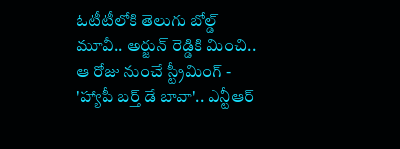ఓటీటీలోకి తెలుగు బోల్డ్ మూవీ.. అర్జున్ రెడ్డికి మించి.. ఆ రోజు నుంచే స్ట్రీమింగ్ -
'హ్యాపీ బర్త్ డే బావా'.. ఎన్టీఆర్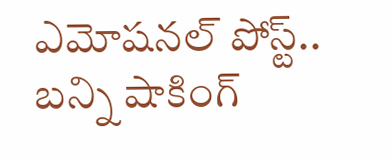ఎమోషనల్ పోస్ట్.. బన్ని షాకింగ్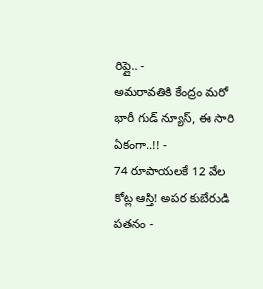రిప్లై.. -
అమరావతికి కేంద్రం మరో భారీ గుడ్ న్యూస్, ఈ సారి ఏకంగా..!! -
74 రూపాయలకే 12 వేల కోట్ల ఆస్తి! అపర కుబేరుడి పతనం -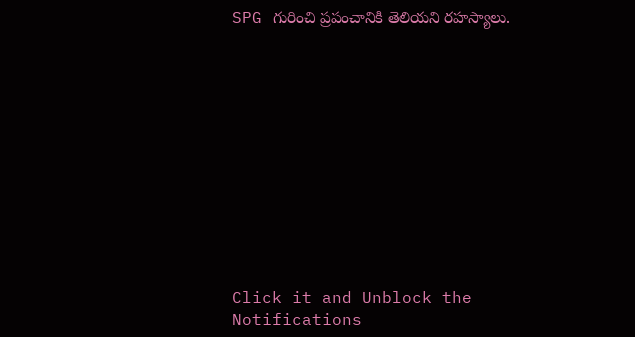SPG గురించి ప్రపంచానికి తెలియని రహస్యాలు.












Click it and Unblock the Notifications